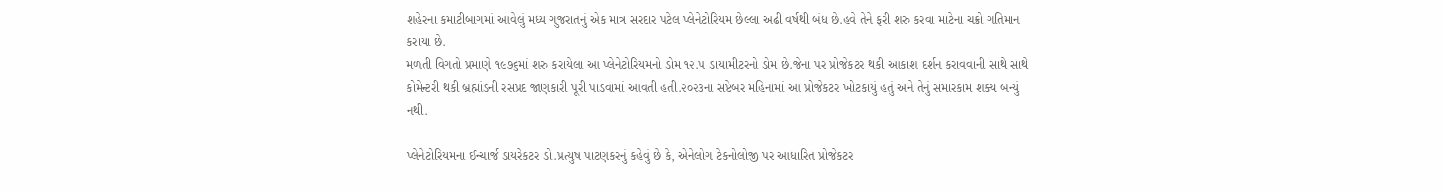શહેરના કમાટીબાગમાં આવેલું મધ્ય ગુજરાતનું એક માત્ર સરદાર પટેલ પ્લેનેટોરિયમ છેલ્લા અઢી વર્ષથી બંધ છે.હવે તેને ફરી શરુ કરવા માટેના ચક્રો ગતિમાન કરાયા છે.
મળતી વિગતો પ્રમાણે ૧૯૭૬માં શરુ કરાયેલા આ પ્લેનેટોરિયમનો ડોમ ૧૨.૫ ડાયામીટરનો ડોમ છે.જેના પર પ્રોજેકટર થકી આકાશ દર્શન કરાવવાની સાથે સાથે કોમેન્ટરી થકી બ્રહ્માંડની રસપ્રદ જાણકારી પૂરી પાડવામાં આવતી હતી.૨૦૨૩ના સપ્ટેબર મહિનામાં આ પ્રોજેકટર ખોટકાયું હતું અને તેનું સમારકામ શક્ય બન્યું નથી.

પ્લેનેટોરિયમના ઈન્ચાર્જ ડાયરેકટર ડો.પ્રત્યુષ પાટણકરનું કહેવું છે કે, એનેલોગ ટેકનોલોજી પર આધારિત પ્રોજેકટર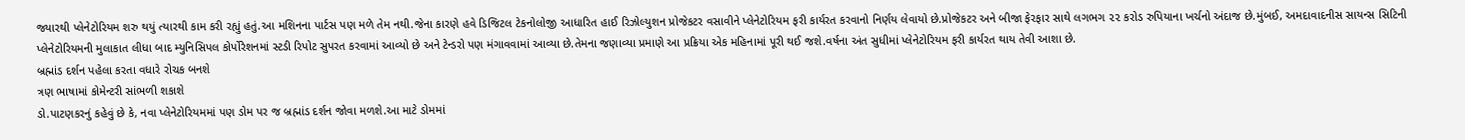જ્યારથી પ્લેનેટોરિયમ શરુ થયું ત્યારથી કામ કરી રહ્યું હતું.આ મશિનના પાર્ટસ પણ મળે તેમ નથી.જેના કારણે હવે ડિજિટલ ટેકનોલોજી આધારિત હાઈ રિઝોલ્યુશન પ્રોજેકટર વસાવીને પ્લેનેટોરિયમ ફરી કાર્યરત કરવાનો નિર્ણય લેવાયો છે.પ્રોજેકટર અને બીજા ફેરફાર સાથે લગભગ ૨૨ કરોડ રુપિયાના ખર્ચનો અંદાજ છે.મુંબઈ, અમદાવાદનીસ સાયન્સ સિટિની પ્લેનેટોરિયમની મુલાકાત લીધા બાદ મ્યુનિસિપલ કોર્પોરેશનમાં સ્ટડી રિપોટ સુપરત કરવામાં આવ્યો છે અને ટેન્ડરો પણ મંગાવવામાં આવ્યા છે.તેમના જણાવ્યા પ્રમાણે આ પ્રક્રિયા એક મહિનામાં પૂરી થઈ જશે.વર્ષના અંત સુધીમાં પ્લેનેટોરિયમ ફરી કાર્યરત થાય તેવી આશા છે.
બ્રહ્માંડ દર્શન પહેલા કરતા વધારે રોચક બનશે
ત્રણ ભાષામાં કોમેન્ટરી સાંભળી શકાશે
ડો.પાટણકરનું કહેવું છે કે, નવા પ્લેનેટોરિયમમાં પણ ડોમ પર જ બ્રહ્માંડ દર્શન જોવા મળશે.આ માટે ડોમમાં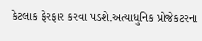કેટલાક ફેરફાર કરવા પડશે.અત્યાધુનિક પ્રોજેકટરના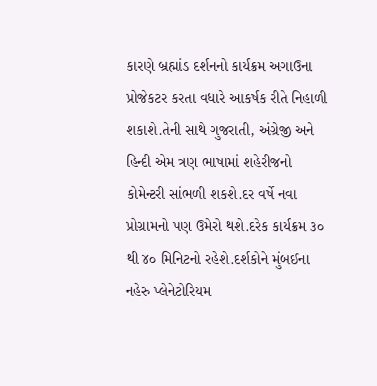કારણે બ્રહ્માંડ દર્શનનો કાર્યક્રમ અગાઉના પ્રોજેકટર કરતા વધારે આકર્ષક રીતે નિહાળી શકાશે.તેની સાથે ગુજરાતી, અંગ્રેજી અને હિન્દી એમ ત્રણ ભાષામાં શહેરીજનો કોમેન્ટરી સાંભળી શકશે.દર વર્ષે નવા પ્રોગ્રામનો પણ ઉમેરો થશે.દરેક કાર્યક્રમ ૩૦ થી ૪૦ મિનિટનો રહેશે.દર્શકોને મુંબઈના નહેરુ પ્લેનેટોરિયમ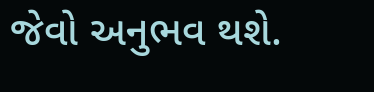જેવો અનુભવ થશે.